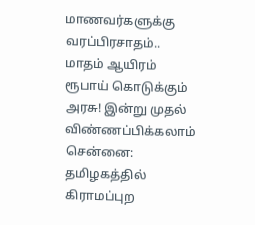மாணவர்களுக்கு வரப்பிரசாதம்.. மாதம் ஆயிரம் ரூபாய் கொடுக்கும் அரசு! இன்று முதல் விண்ணப்பிக்கலாம்
சென்னை: தமிழகத்தில் கிராமப்புற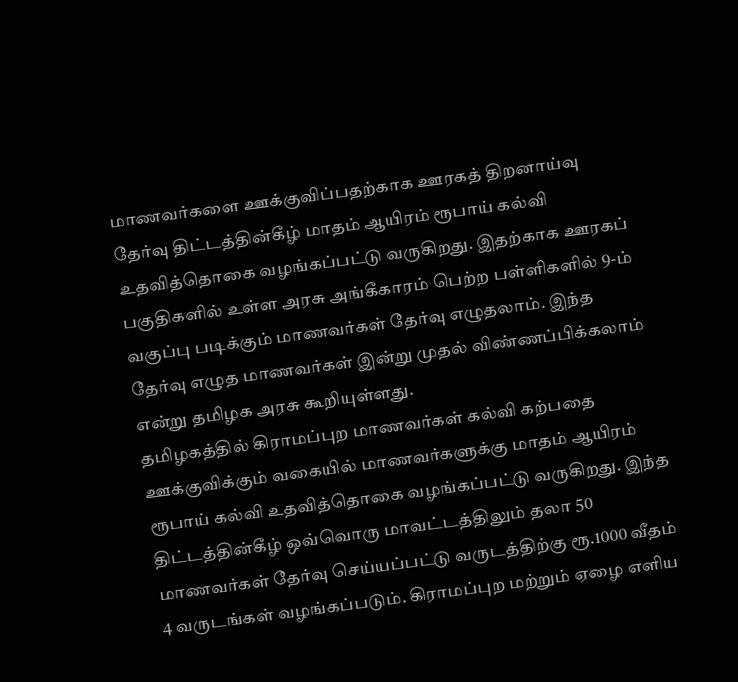மாணவர்களை ஊக்குவிப்பதற்காக ஊரகத் திறனாய்வு தேர்வு திட்டத்தின்கீழ் மாதம் ஆயிரம் ரூபாய் கல்வி உதவித்தொகை வழங்கப்பட்டு வருகிறது. இதற்காக ஊரகப் பகுதிகளில் உள்ள அரசு அங்கீகாரம் பெற்ற பள்ளிகளில் 9-ம் வகுப்பு படிக்கும் மாணவர்கள் தேர்வு எழுதலாம். இந்த தேர்வு எழுத மாணவர்கள் இன்று முதல் விண்ணப்பிக்கலாம் என்று தமிழக அரசு கூறியுள்ளது.
தமிழகத்தில் கிராமப்புற மாணவர்கள் கல்வி கற்பதை ஊக்குவிக்கும் வகையில் மாணவர்களுக்கு மாதம் ஆயிரம் ரூபாய் கல்வி உதவித்தொகை வழங்கப்பட்டு வருகிறது. இந்த திட்டத்தின்கீழ் ஒவ்வொரு மாவட்டத்திலும் தலா 50 மாணவர்கள் தேர்வு செய்யப்பட்டு வருடத்திற்கு ரூ.1000 வீதம் 4 வருடங்கள் வழங்கப்படும். கிராமப்புற மற்றும் ஏழை எளிய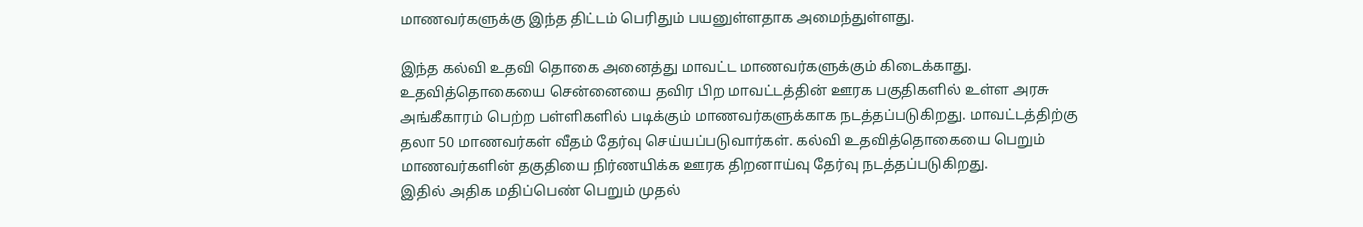மாணவர்களுக்கு இந்த திட்டம் பெரிதும் பயனுள்ளதாக அமைந்துள்ளது.

இந்த கல்வி உதவி தொகை அனைத்து மாவட்ட மாணவர்களுக்கும் கிடைக்காது. உதவித்தொகையை சென்னையை தவிர பிற மாவட்டத்தின் ஊரக பகுதிகளில் உள்ள அரசு அங்கீகாரம் பெற்ற பள்ளிகளில் படிக்கும் மாணவர்களுக்காக நடத்தப்படுகிறது. மாவட்டத்திற்கு தலா 50 மாணவர்கள் வீதம் தேர்வு செய்யப்படுவார்கள். கல்வி உதவித்தொகையை பெறும் மாணவர்களின் தகுதியை நிர்ணயிக்க ஊரக திறனாய்வு தேர்வு நடத்தப்படுகிறது.
இதில் அதிக மதிப்பெண் பெறும் முதல்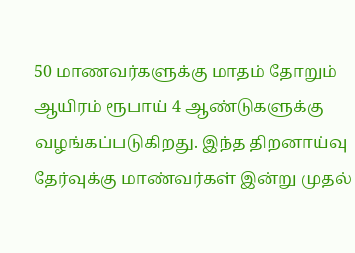50 மாணவர்களுக்கு மாதம் தோறும் ஆயிரம் ரூபாய் 4 ஆண்டுகளுக்கு வழங்கப்படுகிறது. இந்த திறனாய்வு தேர்வுக்கு மாண்வர்கள் இன்று முதல்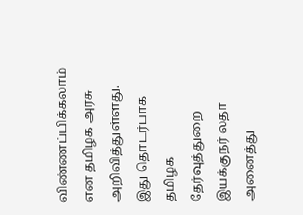விண்ணப்பிக்கலாம் என தமிழக அரசு அறிவித்துள்ளது. இது தொடர்பாக தமிழக தேர்வுத்துறை இயக்குநர் லதா அனைத்து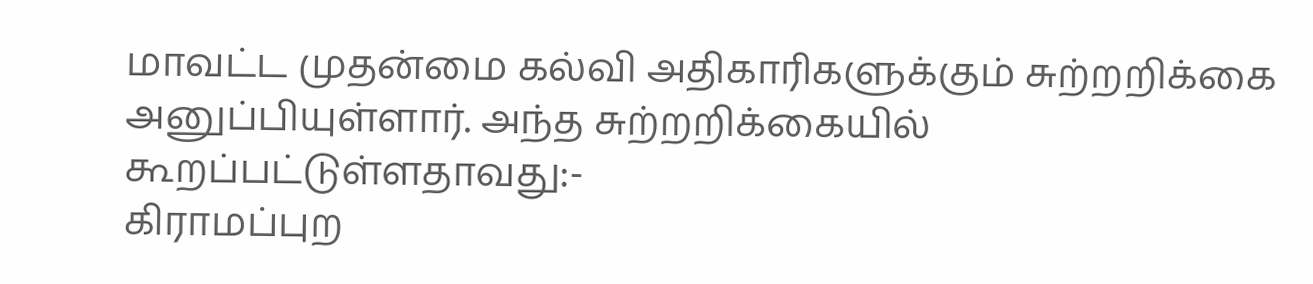மாவட்ட முதன்மை கல்வி அதிகாரிகளுக்கும் சுற்றறிக்கை அனுப்பியுள்ளார். அந்த சுற்றறிக்கையில் கூறப்பட்டுள்ளதாவது:-
கிராமப்புற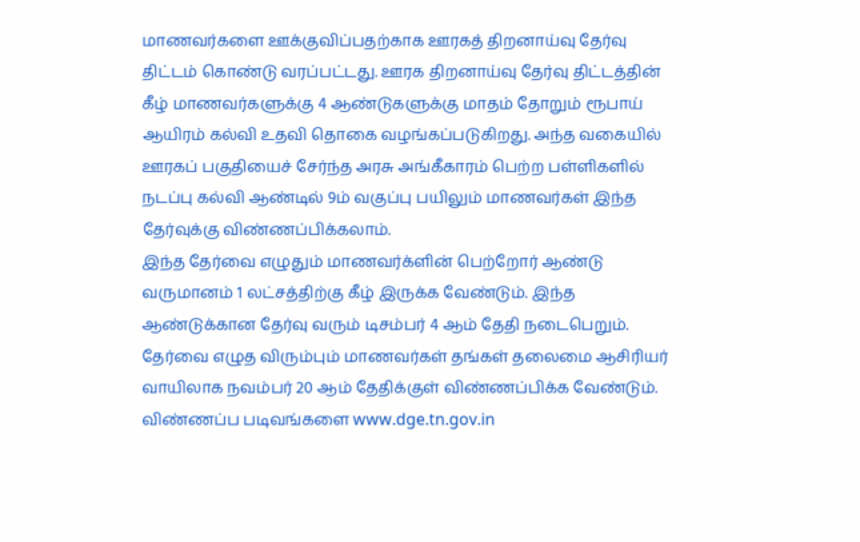மாணவர்களை ஊக்குவிப்பதற்காக ஊரகத் திறனாய்வு தேர்வு திட்டம் கொண்டு வரப்பட்டது. ஊரக திறனாய்வு தேர்வு திட்டத்தின் கீழ் மாணவர்களுக்கு 4 ஆண்டுகளுக்கு மாதம் தோறும் ரூபாய் ஆயிரம் கல்வி உதவி தொகை வழங்கப்படுகிறது. அந்த வகையில் ஊரகப் பகுதியைச் சேர்ந்த அரசு அங்கீகாரம் பெற்ற பள்ளிகளில் நடப்பு கல்வி ஆண்டில் 9ம் வகுப்பு பயிலும் மாணவர்கள் இந்த தேர்வுக்கு விண்ணப்பிக்கலாம்.
இந்த தேர்வை எழுதும் மாணவர்க்ளின் பெற்றோர் ஆண்டு வருமானம் 1 லட்சத்திற்கு கீழ் இருக்க வேண்டும். இந்த ஆண்டுக்கான தேர்வு வரும் டிசம்பர் 4 ஆம் தேதி நடைபெறும். தேர்வை எழுத விரும்பும் மாணவர்கள் தங்கள் தலைமை ஆசிரியர் வாயிலாக நவம்பர் 20 ஆம் தேதிக்குள் விண்ணப்பிக்க வேண்டும். விண்ணப்ப படிவங்களை www.dge.tn.gov.in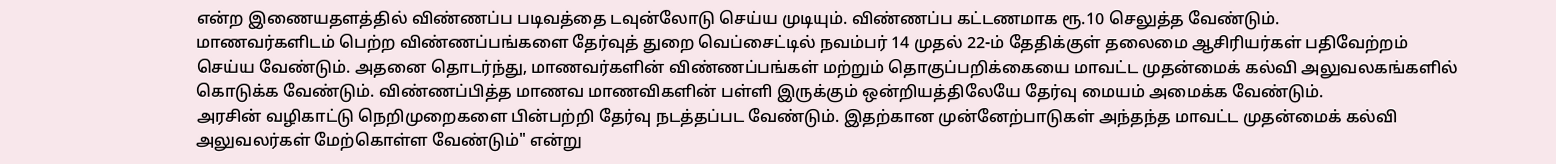என்ற இணையதளத்தில் விண்ணப்ப படிவத்தை டவுன்லோடு செய்ய முடியும். விண்ணப்ப கட்டணமாக ரூ.10 செலுத்த வேண்டும்.
மாணவர்களிடம் பெற்ற விண்ணப்பங்களை தேர்வுத் துறை வெப்சைட்டில் நவம்பர் 14 முதல் 22-ம் தேதிக்குள் தலைமை ஆசிரியர்கள் பதிவேற்றம் செய்ய வேண்டும். அதனை தொடர்ந்து, மாணவர்களின் விண்ணப்பங்கள் மற்றும் தொகுப்பறிக்கையை மாவட்ட முதன்மைக் கல்வி அலுவலகங்களில் கொடுக்க வேண்டும். விண்ணப்பித்த மாணவ மாணவிகளின் பள்ளி இருக்கும் ஒன்றியத்திலேயே தேர்வு மையம் அமைக்க வேண்டும்.
அரசின் வழிகாட்டு நெறிமுறைகளை பின்பற்றி தேர்வு நடத்தப்பட வேண்டும். இதற்கான முன்னேற்பாடுகள் அந்தந்த மாவட்ட முதன்மைக் கல்வி அலுவலர்கள் மேற்கொள்ள வேண்டும்" என்று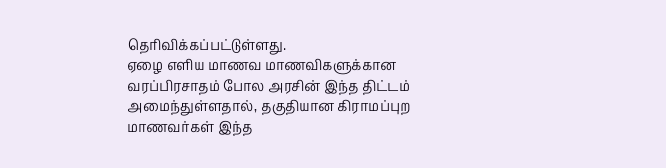தெரிவிக்கப்பட்டுள்ளது.
ஏழை எளிய மாணவ மாணவிகளுக்கான வரப்பிரசாதம் போல அரசின் இந்த திட்டம் அமைந்துள்ளதால், தகுதியான கிராமப்புற மாணவர்கள் இந்த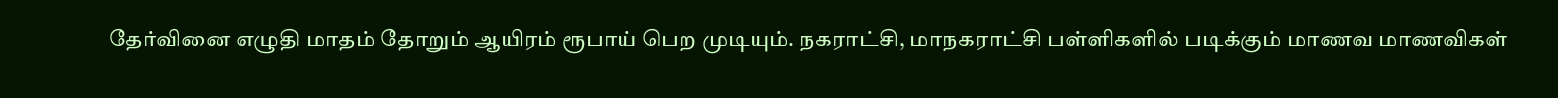தேர்வினை எழுதி மாதம் தோறும் ஆயிரம் ரூபாய் பெற முடியும். நகராட்சி, மாநகராட்சி பள்ளிகளில் படிக்கும் மாணவ மாணவிகள்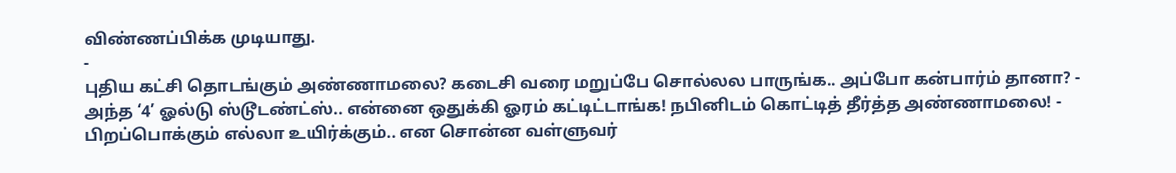விண்ணப்பிக்க முடியாது.
-
புதிய கட்சி தொடங்கும் அண்ணாமலை? கடைசி வரை மறுப்பே சொல்லல பாருங்க.. அப்போ கன்பார்ம் தானா? -
அந்த ‘4’ ஓல்டு ஸ்டூடண்ட்ஸ்.. என்னை ஒதுக்கி ஓரம் கட்டிட்டாங்க! நபினிடம் கொட்டித் தீர்த்த அண்ணாமலை! -
பிறப்பொக்கும் எல்லா உயிர்க்கும்.. என சொன்ன வள்ளுவர்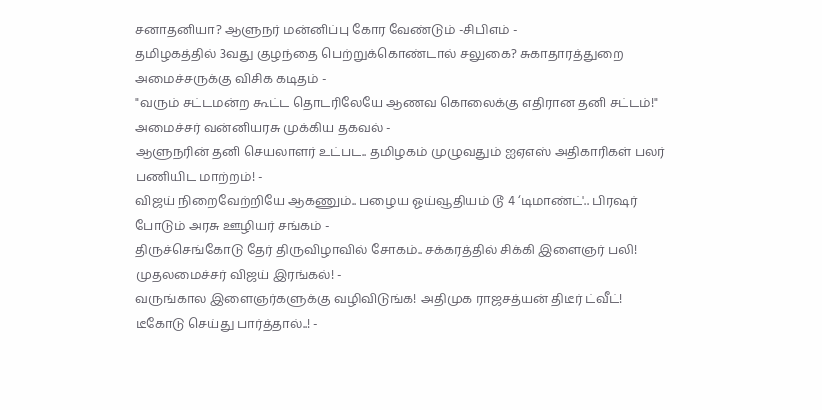சனாதனியா? ஆளுநர் மன்னிப்பு கோர வேண்டும் -சிபிஎம் -
தமிழகத்தில் 3வது குழந்தை பெற்றுக்கொண்டால் சலுகை? சுகாதாரத்துறை அமைச்சருக்கு விசிக கடிதம் -
"வரும் சட்டமன்ற கூட்ட தொடரிலேயே ஆணவ கொலைக்கு எதிரான தனி சட்டம்!" அமைச்சர் வன்னியரசு முக்கிய தகவல் -
ஆளுநரின் தனி செயலாளர் உட்பட.. தமிழகம் முழுவதும் ஐஏஎஸ் அதிகாரிகள் பலர் பணியிட மாற்றம்! -
விஜய் நிறைவேற்றியே ஆகணும்.. பழைய ஓய்வூதியம் டூ 4 ‘டிமாண்ட்'.. பிரஷர் போடும் அரசு ஊழியர் சங்கம் -
திருச்செங்கோடு தேர் திருவிழாவில் சோகம்.. சக்கரத்தில் சிக்கி இளைஞர் பலி! முதலமைச்சர் விஜய் இரங்கல்! -
வருங்கால இளைஞர்களுக்கு வழிவிடுங்க! அதிமுக ராஜசத்யன் திடீர் ட்வீட்! டீகோடு செய்து பார்த்தால்..! -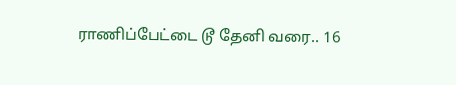ராணிப்பேட்டை டூ தேனி வரை.. 16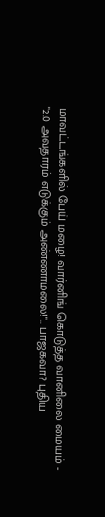மாவட்டங்களில் பேய் மழை! வார்னிங் கொடுத்த வானிலை மையம் -
"2.0 அவதாரம் எடுக்கும் அண்ணாமலை!".. பாஜகவா? புதிய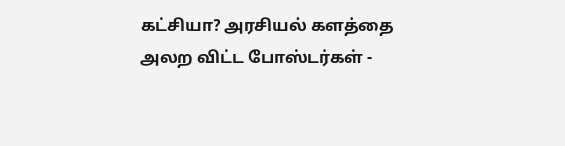கட்சியா? அரசியல் களத்தை அலற விட்ட போஸ்டர்கள் -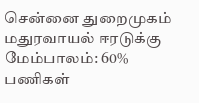சென்னை துறைமுகம் மதுரவாயல் ஈரடுக்கு மேம்பாலம்: 60% பணிகள்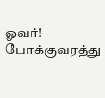ஓவர்! போக்குவரத்து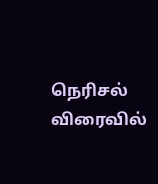நெரிசல் விரைவில்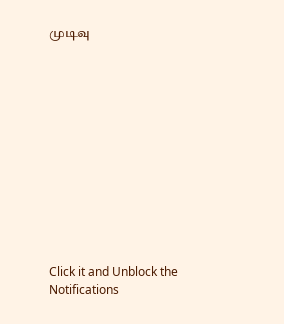முடிவு












Click it and Unblock the Notifications